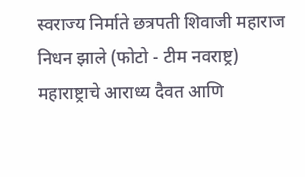स्वराज्य निर्माते छत्रपती शिवाजी महाराज निधन झाले (फोटो - टीम नवराष्ट्र)
महाराष्ट्राचे आराध्य दैवत आणि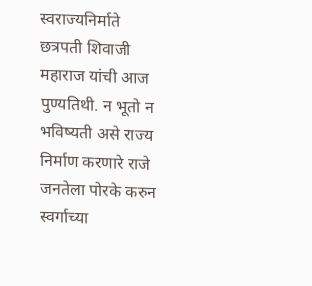स्वराज्यनिर्माते छत्रपती शिवाजी महाराज यांची आज पुण्यतिथी. न भूतो न भविष्यती असे राज्य निर्माण करणारे राजे जनतेला पोरके करुन स्वर्गाच्या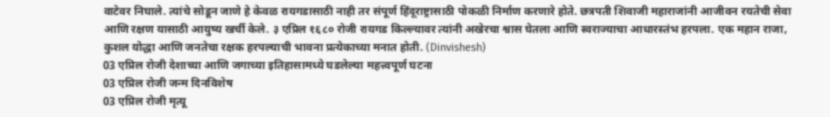वाटेवर निघाले. त्यांचे सोडून जाणे हे केवळ रायगडासाठी नाही तर संपूर्ण हिंदूराष्ट्रासाठी पोकळी निर्माण करणारे होते. छत्रपती शिवाजी महाराजांनी आजीवन रयतेची सेवा आणि रक्षण यासाठी आयुष्य खर्ची केले. ३ एप्रिल १६८० रोजी रायगड किल्ल्यावर त्यांनी अखेरचा श्वास घेतला आणि स्वराज्याचा आधारस्तंभ हरपला. एक महान राजा, कुशल योद्धा आणि जनतेचा रक्षक हरपल्याची भावना प्रत्येकाच्या मनात होती. (Dinvishesh)
03 एप्रिल रोजी देशाच्या आणि जगाच्या इतिहासामध्ये घडलेल्या महत्त्वपूर्ण घटना
03 एप्रिल रोजी जन्म दिनविशेष
03 एप्रिल रोजी मृत्यू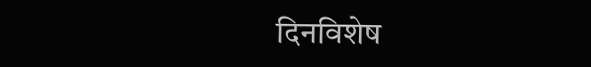दिनविशेष